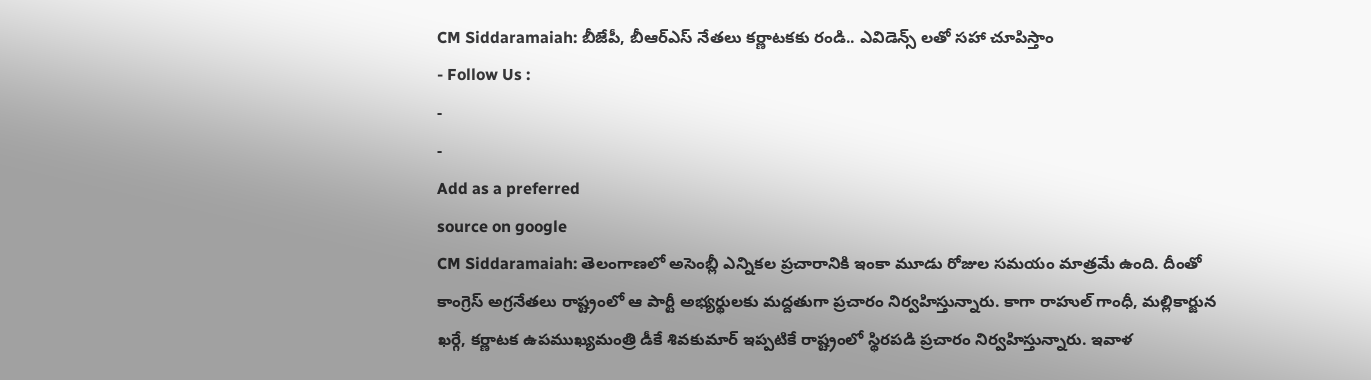CM Siddaramaiah: బీజేపీ, బీఆర్ఎస్ నేతలు కర్ణాటకకు రండి.. ఎవిడెన్స్ లతో సహా చూపిస్తాం
- Follow Us :
-
-
Add as a preferred
source on google
CM Siddaramaiah: తెలంగాణలో అసెంబ్లీ ఎన్నికల ప్రచారానికి ఇంకా మూడు రోజుల సమయం మాత్రమే ఉంది. దీంతో కాంగ్రెస్ అగ్రనేతలు రాష్ట్రంలో ఆ పార్టీ అభ్యర్థులకు మద్దతుగా ప్రచారం నిర్వహిస్తున్నారు. కాగా రాహుల్ గాంధీ, మల్లికార్జున ఖర్గే, కర్ణాటక ఉపముఖ్యమంత్రి డీకే శివకుమార్ ఇప్పటికే రాష్ట్రంలో స్థిరపడి ప్రచారం నిర్వహిస్తున్నారు. ఇవాళ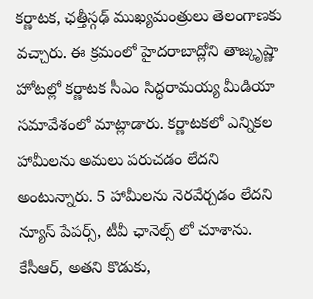కర్ణాటక, ఛత్తీస్గఢ్ ముఖ్యమంత్రులు తెలంగాణకు వచ్చారు. ఈ క్రమంలో హైదరాబాద్లోని తాజ్కృష్ణా హోటల్లో కర్ణాటక సీఎం సిద్ధరామయ్య మీడియా సమావేశంలో మాట్లాడారు. కర్ణాటకలో ఎన్నికల హామీలను అమలు పరుచడం లేదని అంటున్నారు. 5 హామీలను నెరవేర్చడం లేదని న్యూస్ పేపర్స్, టీవీ ఛానెల్స్ లో చూశాను. కేసీఆర్, అతని కొడుకు,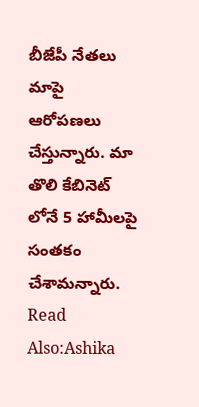బీజేపీ నేతలు మాపై ఆరోపణలు చేస్తున్నారు. మా తొలి కేబినెట్ లోనే 5 హామీలపై సంతకం చేశామన్నారు.
Read Also:Ashika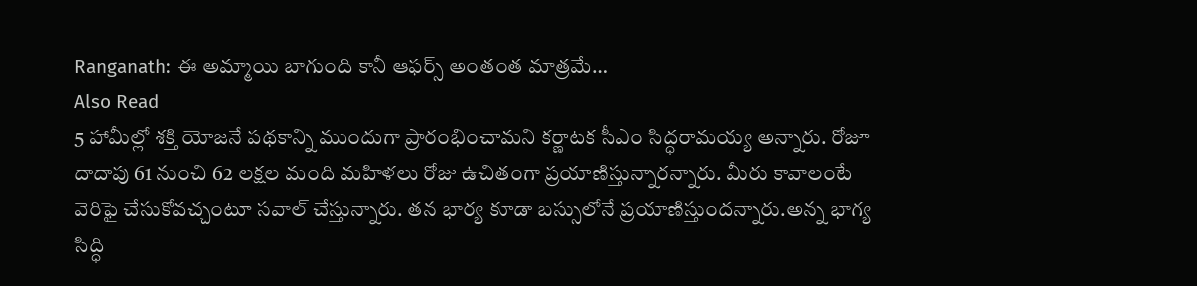Ranganath: ఈ అమ్మాయి బాగుంది కానీ ఆఫర్స్ అంతంత మాత్రమే…
Also Read
5 హామీల్లో శక్తి యోజనే పథకాన్ని ముందుగా ప్రారంభించామని కర్ణాటక సీఎం సిద్ధరామయ్య అన్నారు. రోజూ దాదాపు 61 నుంచి 62 లక్షల మంది మహిళలు రోజు ఉచితంగా ప్రయాణిస్తున్నారన్నారు. మీరు కావాలంటే వెరిఫై చేసుకోవచ్చంటూ సవాల్ చేస్తున్నారు. తన భార్య కూడా బస్సులోనే ప్రయాణిస్తుందన్నారు.అన్న భాగ్య సిద్ధి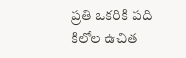ప్రతి ఒకరికి పది కిలోల ఉచిత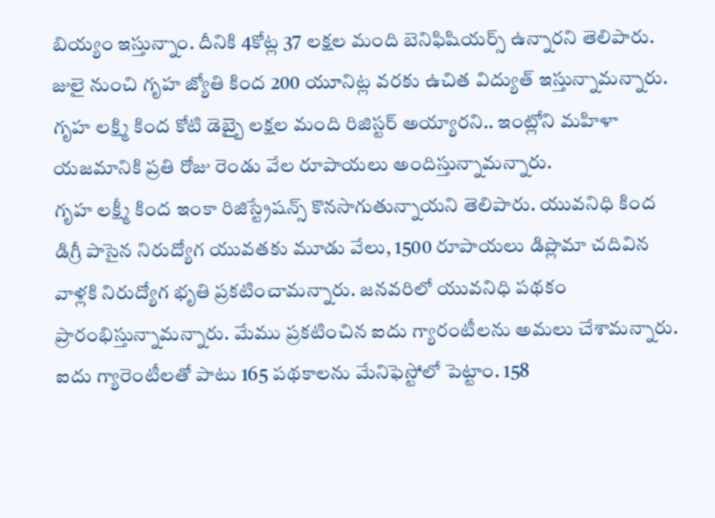బియ్యం ఇస్తున్నాం. దీనికి 4కోట్ల 37 లక్షల మంది బెనిఫిషియర్స్ ఉన్నారని తెలిపారు. జులై నుంచి గృహ జ్యోతి కింద 200 యూనిట్ల వరకు ఉచిత విద్యుత్ ఇస్తున్నామన్నారు. గృహ లక్ష్మి కింద కోటి డెబ్బై లక్షల మంది రిజిస్టర్ అయ్యారని.. ఇంట్లోని మహిళా యజమానికి ప్రతి రోజు రెండు వేల రూపాయలు అందిస్తున్నామన్నారు.
గృహ లక్ష్మీ కింద ఇంకా రిజిస్ట్రేషన్స్ కొనసాగుతున్నాయని తెలిపారు. యువనిధి కింద డిగ్రీ పాసైన నిరుద్యోగ యువతకు మూడు వేలు, 1500 రూపాయలు డిప్లొమా చదివిన వాళ్లకి నిరుద్యోగ భృతి ప్రకటించామన్నారు. జనవరిలో యువనిధి పథకం ప్రారంభిస్తున్నామన్నారు. మేము ప్రకటించిన ఐదు గ్యారంటీలను అమలు చేశామన్నారు. ఐదు గ్యారెంటీలతో పాటు 165 పథకాలను మేనిఫెస్టోలో పెట్టాం. 158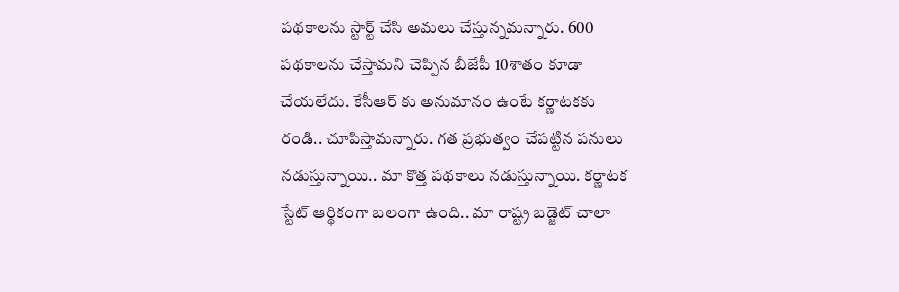పథకాలను స్టార్ట్ చేసి అమలు చేస్తున్నమన్నారు. 600 పథకాలను చేస్తామని చెప్పిన బీజేపీ 10శాతం కూడా చేయలేదు. కేసీఆర్ కు అనుమానం ఉంటే కర్ణాటకకు రండి.. చూపిస్తామన్నారు. గత ప్రభుత్వం చేపట్టిన పనులు నడుస్తున్నాయి.. మా కొత్త పథకాలు నడుస్తున్నాయి. కర్ణాటక స్టేట్ ఆర్థికంగా బలంగా ఉంది.. మా రాష్ట్ర బడ్జెట్ చాలా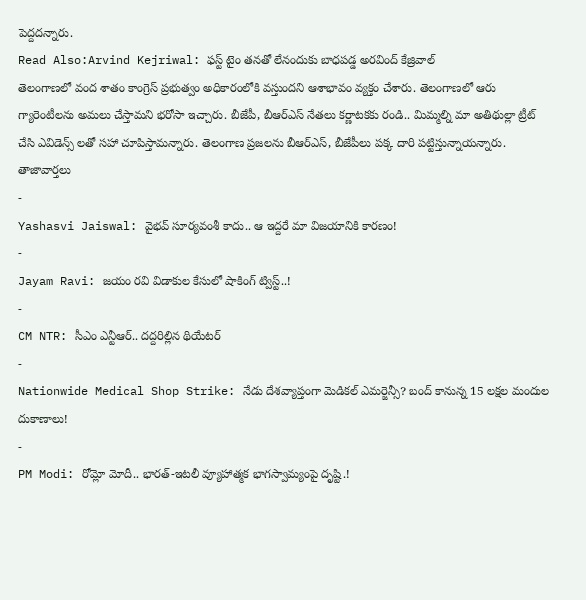పెద్దదన్నారు.
Read Also:Arvind Kejriwal: ఫస్ట్ టైం తనతో లేనందుకు బాధపడ్డ అరవింద్ కేజ్రివాల్
తెలంగాణలో వంద శాతం కాంగ్రెస్ ప్రభుత్వం అధికారంలోకి వస్తుందని ఆశాభావం వ్యక్తం చేశారు. తెలంగాణలో ఆరు గ్యారెంటీలను అమలు చేస్తామని భరోసా ఇచ్చారు. బీజేపీ, బీఆర్ఎస్ నేతలు కర్ణాటకకు రండి.. మిమ్మల్ని మా అతిథుల్లా ట్రీట్ చేసి ఎవిడెన్స్ లతో సహా చూపిస్తామన్నారు. తెలంగాణ ప్రజలను బీఆర్ఎస్, బీజేపీలు పక్క దారి పట్టిస్తున్నాయన్నారు.
తాజావార్తలు
-
Yashasvi Jaiswal: వైభవ్ సూర్యవంశీ కాదు.. ఆ ఇద్దరే మా విజయానికి కారణం!
-
Jayam Ravi: జయం రవి విడాకుల కేసులో షాకింగ్ ట్విస్ట్..!
-
CM NTR: సీఎం ఎన్టీఆర్.. దద్దరిల్లిన థియేటర్
-
Nationwide Medical Shop Strike: నేడు దేశవ్యాప్తంగా మెడికల్ ఎమర్జెన్సీ? బంద్ కానున్న 15 లక్షల మందుల దుకాణాలు!
-
PM Modi: రోమ్లో మోదీ.. భారత్-ఇటలీ వ్యూహాత్మక భాగస్వామ్యంపై దృష్టి.!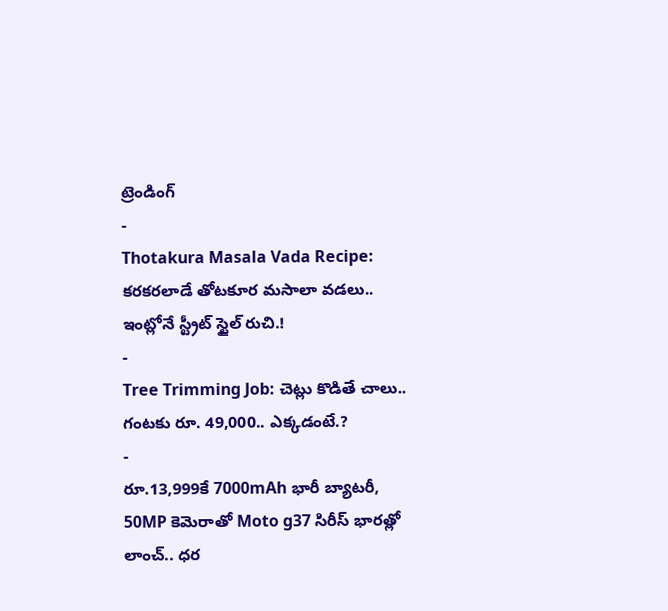ట్రెండింగ్
-
Thotakura Masala Vada Recipe: కరకరలాడే తోటకూర మసాలా వడలు.. ఇంట్లోనే స్ట్రీట్ స్టైల్ రుచి.!
-
Tree Trimming Job: చెట్లు కొడితే చాలు.. గంటకు రూ. 49,000.. ఎక్కడంటే.?
-
రూ.13,999కే 7000mAh భారీ బ్యాటరీ, 50MP కెమెరాతో Moto g37 సిరీస్ భారత్లో లాంచ్.. ధర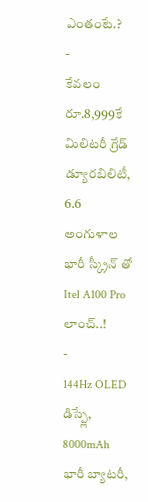ఎంతంటే.?
-
కేవలం రూ.8,999కే మిలిటరీ గ్రేడ్ డ్యూరబిలిటీ, 6.6 అంగుళాల భారీ స్క్రీన్ తో Itel A100 Pro లాంచ్..!
-
144Hz OLED డిస్ప్లే, 8000mAh భారీ బ్యాటరీ,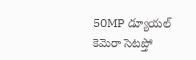50MP డ్యూయల్ కెమెరా సెటప్తో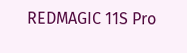REDMAGIC 11S Pro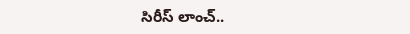సిరీస్ లాంచ్..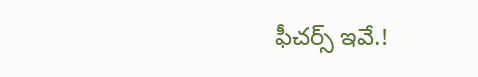ఫీచర్స్ ఇవే.!